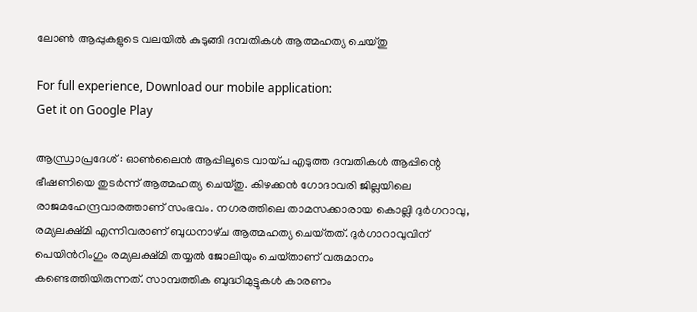ലോണ്‍ ആപ്പുകളുടെ വലയില്‍ കുടുങ്ങി ദമ്പതികള്‍ ആത്മഹത്യ ചെയ്തു

For full experience, Download our mobile application:
Get it on Google Play

ആന്ധ്രാപ്രദേശ് : ഓണ്‍ലൈന്‍ ആപ്പിലൂടെ വായ്‌പ എടുത്ത ദമ്പതികള്‍ ആപ്പിന്റെ  ഭീഷണിയെ തുടര്‍ന്ന് ആത്മഹത്യ ചെയ്‌തു. കിഴക്കന്‍ ഗോദാവരി ജില്ലയിലെ രാജമഹേന്ദ്രവാരത്താണ് സംഭവം. നഗരത്തിലെ താമസക്കാരായ കൊല്ലി ദുര്‍ഗറാവു, രമ്യലക്ഷ്‌മി എന്നിവരാണ് ബുധനാഴ്‌ച ആത്മഹത്യ ചെയ്‌തത്. ദുര്‍ഗാറാവുവിന് പെയിന്‍റിംഗും രമ്യലക്ഷ്‌മി തയ്യല്‍ ജോലിയും ചെയ്‌താണ് വരുമാനം കണ്ടെത്തിയിരുന്നത്. സാമ്പത്തിക ബുദ്ധിമുട്ടുകള്‍ കാരണം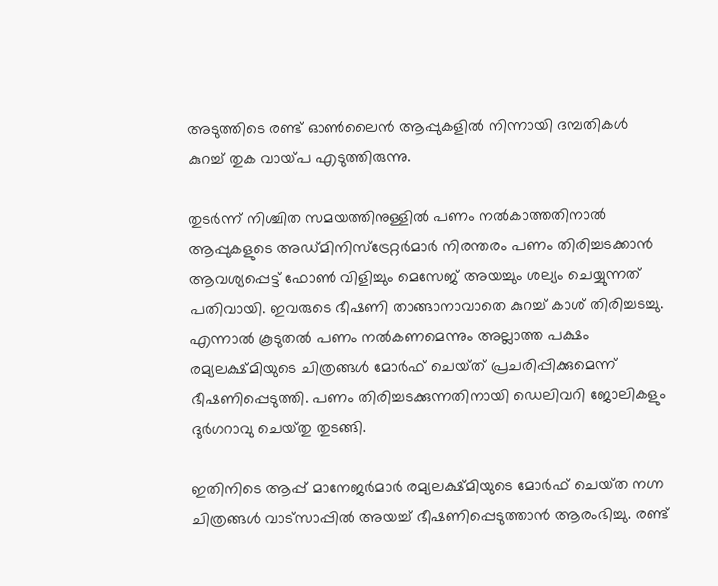അടുത്തിടെ രണ്ട് ഓണ്‍ലൈന്‍ ആപ്പുകളില്‍ നിന്നായി ദമ്പതികള്‍ കുറച്ച്‌ തുക വായ്‌പ എടുത്തിരുന്നു.

തുടര്‍ന്ന് നിശ്ചിത സമയത്തിനുള്ളില്‍ പണം നല്‍കാത്തതിനാല്‍ ആപ്പുകളുടെ അഡ്‌മിനിസ്‌ട്രേറ്റര്‍മാര്‍ നിരന്തരം പണം തിരിച്ചടക്കാന്‍ ആവശ്യപ്പെട്ട് ഫോണ്‍ വിളിച്ചും മെസേജ് അയച്ചും ശല്യം ചെയ്യുന്നത് പതിവായി. ഇവരുടെ ഭീഷണി താങ്ങാനാവാതെ കുറച്ച്‌ കാശ് തിരിച്ചടച്ചു. എന്നാല്‍ കൂടുതല്‍ പണം നല്‍കണമെന്നും അല്ലാത്ത പക്ഷം രമ്യലക്ഷ്‌മിയുടെ ചിത്രങ്ങള്‍ മോര്‍ഫ് ചെയ്‌ത് പ്രചരിപ്പിക്കുമെന്ന് ഭീഷണിപ്പെടുത്തി. പണം തിരിച്ചടക്കുന്നതിനായി ഡെലിവറി ജോലികളും ദുര്‍ഗറാവു ചെയ്‌തു തുടങ്ങി.

ഇതിനിടെ ആപ്പ് മാനേജര്‍മാര്‍ രമ്യലക്ഷ്‌മിയുടെ മോര്‍ഫ് ചെയ്‌ത നഗ്ന ചിത്രങ്ങള്‍ വാട്‌സാപ്പില്‍ അയച്ച്‌ ഭീഷണിപ്പെടുത്താന്‍ ആരംഭിച്ചു. രണ്ട്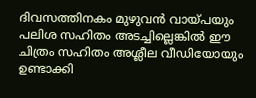ദിവസത്തിനകം മുഴുവന്‍ വായ്‌പയും പലിശ സഹിതം അടച്ചില്ലെങ്കില്‍ ഈ ചിത്രം സഹിതം അശ്ലീല വീഡിയോയും ഉണ്ടാക്കി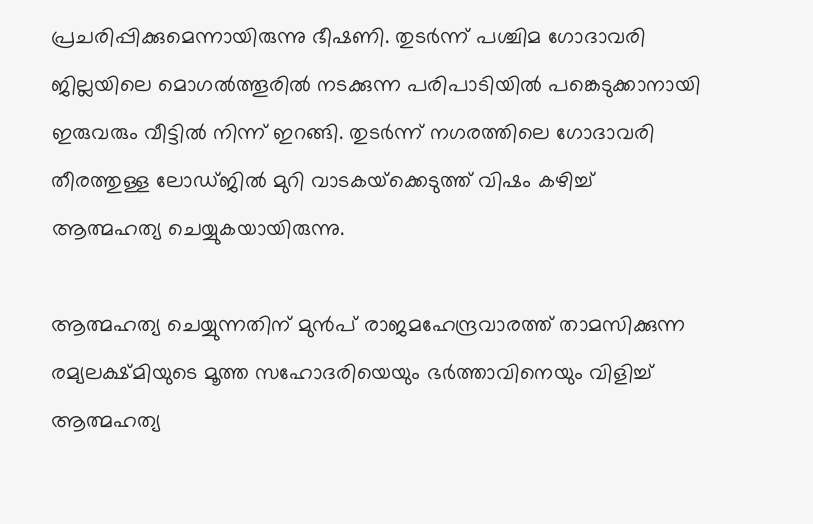പ്രചരിപ്പിക്കുമെന്നായിരുന്നു ഭീഷണി. തുടര്‍ന്ന് പശ്ചിമ ഗോദാവരി ജില്ലയിലെ മൊഗല്‍ത്തൂരില്‍ നടക്കുന്ന പരിപാടിയില്‍ പങ്കെടുക്കാനായി ഇരുവരും വീട്ടില്‍ നിന്ന് ഇറങ്ങി. തുടര്‍ന്ന് നഗരത്തിലെ ഗോദാവരി തീരത്തുള്ള ലോഡ്‌ജില്‍ മുറി വാടകയ്‌ക്കെടുത്ത് വിഷം കഴിച്ച്‌ ആത്മഹത്യ ചെയ്യുകയായിരുന്നു.

ആത്മഹത്യ ചെയ്യുന്നതിന് മുന്‍പ് രാജമഹേന്ദ്രവാരത്ത് താമസിക്കുന്ന രമ്യലക്ഷ്‌മിയുടെ മൂത്ത സഹോദരിയെയും ഭര്‍ത്താവിനെയും വിളിച്ച്‌ ആത്മഹത്യ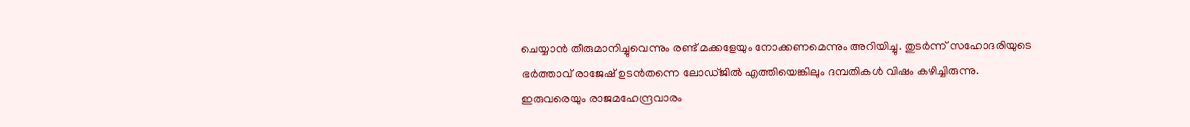ചെയ്യാന്‍ തീരുമാനിച്ചുവെന്നും രണ്ട് മക്കളേയും നോക്കണമെന്നും അറിയിച്ചു. തുടര്‍ന്ന് സഹോദരിയുടെ ഭര്‍ത്താവ് രാജേഷ് ഉടന്‍തന്നെ ലോഡ്‌ജില്‍ എത്തിയെങ്കിലും ദമ്പതികള്‍ വിഷം കഴിച്ചിരുന്നു. ഇരുവരെയും രാജമഹേന്ദ്രവാരം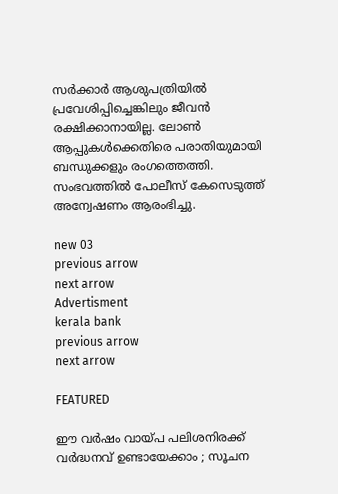സര്‍ക്കാര്‍ ആശുപത്രിയില്‍ പ്രവേശിപ്പിച്ചെങ്കിലും ജീവന്‍ രക്ഷിക്കാനായില്ല. ലോണ്‍ ആപ്പുകള്‍ക്കെതിരെ പരാതിയുമായി ബന്ധുക്കളും രംഗത്തെത്തി. സംഭവത്തില്‍ പോലീസ് കേസെടുത്ത് അന്വേഷണം ആരംഭിച്ചു.

new 03
previous arrow
next arrow
Advertisment
kerala bank
previous arrow
next arrow

FEATURED

ഈ വർഷം വായ്പ പലിശനിരക്ക് വർദ്ധനവ് ഉണ്ടായേക്കാം ; സൂചന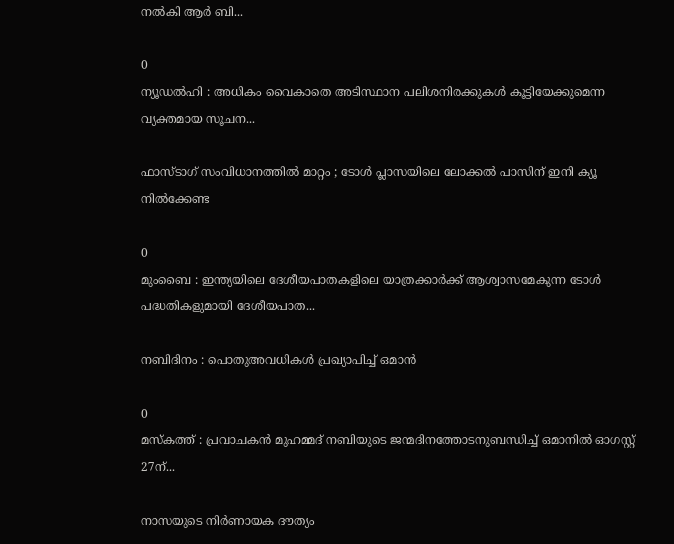നൽകി ആർ ബി...

0
ന്യൂഡൽഹി : അധികം വൈകാതെ അടിസ്ഥാന പലിശനിരക്കുകൾ കൂട്ടിയേക്കുമെന്ന വ്യക്തമായ സൂചന...

ഫാസ്ടാഗ് സംവിധാനത്തിൽ മാറ്റം ; ടോൾ പ്ലാസയിലെ ലോക്കൽ പാസിന് ഇനി ക്യൂ നിൽക്കേണ്ട

0
മുംബൈ : ഇന്ത്യയിലെ ദേശീയപാതകളിലെ യാത്രക്കാർക്ക് ആശ്വാസമേകുന്ന ടോൾ പദ്ധതികളുമായി ദേശീയപാത...

നബിദിനം : പൊതുഅവധികൾ പ്രഖ്യാപിച്ച് ഒമാൻ

0
മസ്കത്ത് : പ്രവാചകൻ മുഹമ്മദ് നബിയുടെ ജന്മദിനത്തോടനുബന്ധിച്ച് ഒമാനിൽ ഓഗസ്റ്റ് 27ന്...

നാസയുടെ നിർണായക ദൗത്യം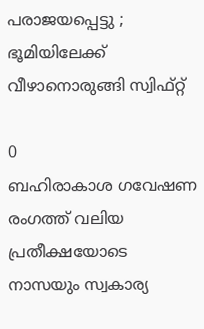പരാജയപ്പെട്ടു ; ഭൂമിയിലേക്ക് വീഴാനൊരുങ്ങി സ്വിഫ്റ്റ്

0
ബഹിരാകാശ ഗവേഷണ രംഗത്ത് വലിയ പ്രതീക്ഷയോടെ നാസയും സ്വകാര്യ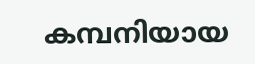കമ്പനിയായ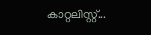കാറ്റലിസ്റ്റ്...